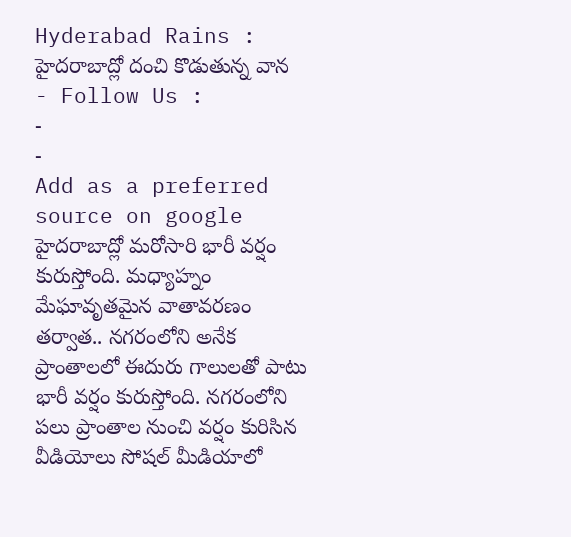Hyderabad Rains : హైదరాబాద్లో దంచి కొడుతున్న వాన
- Follow Us :
-
-
Add as a preferred
source on google
హైదరాబాద్లో మరోసారి భారీ వర్షం కురుస్తోంది. మధ్యాహ్నం మేఘావృతమైన వాతావరణం తర్వాత.. నగరంలోని అనేక ప్రాంతాలలో ఈదురు గాలులతో పాటు భారీ వర్షం కురుస్తోంది. నగరంలోని పలు ప్రాంతాల నుంచి వర్షం కురిసిన వీడియోలు సోషల్ మీడియాలో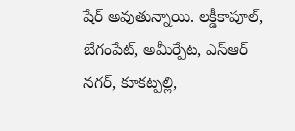షేర్ అవుతున్నాయి. లక్డీకాపూల్, బేగంపేట్, అమీర్పేట, ఎస్ఆర్ నగర్, కూకట్పల్లి,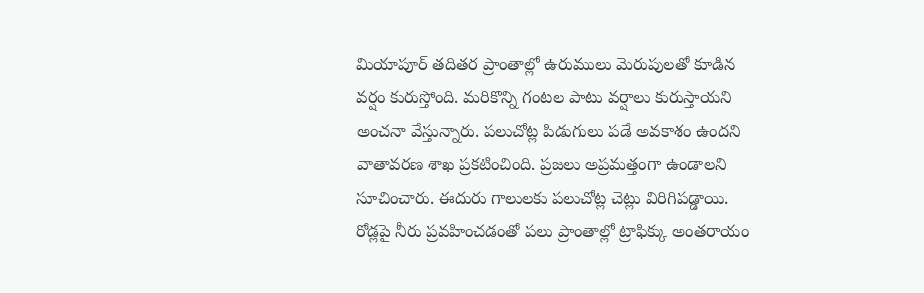మియాపూర్ తదితర ప్రాంతాల్లో ఉరుములు మెరుపులతో కూడిన వర్షం కురుస్తోంది. మరికొన్ని గంటల పాటు వర్షాలు కురుస్తాయని అంచనా వేస్తున్నారు. పలుచోట్ల పిడుగులు పడే అవకాశం ఉందని వాతావరణ శాఖ ప్రకటించింది. ప్రజలు అప్రమత్తంగా ఉండాలని సూచించారు. ఈదురు గాలులకు పలుచోట్ల చెట్లు విరిగిపడ్డాయి. రోడ్లపై నీరు ప్రవహించడంతో పలు ప్రాంతాల్లో ట్రాఫిక్కు అంతరాయం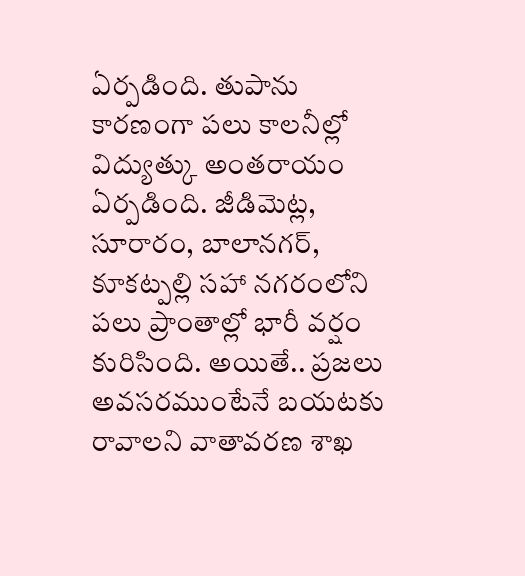ఏర్పడింది. తుపాను కారణంగా పలు కాలనీల్లో విద్యుత్కు అంతరాయం ఏర్పడింది. జీడిమెట్ల, సూరారం, బాలానగర్, కూకట్పల్లి సహా నగరంలోని పలు ప్రాంతాల్లో భారీ వర్షం కురిసింది. అయితే.. ప్రజలు అవసరముంటేనే బయటకు రావాలని వాతావరణ శాఖ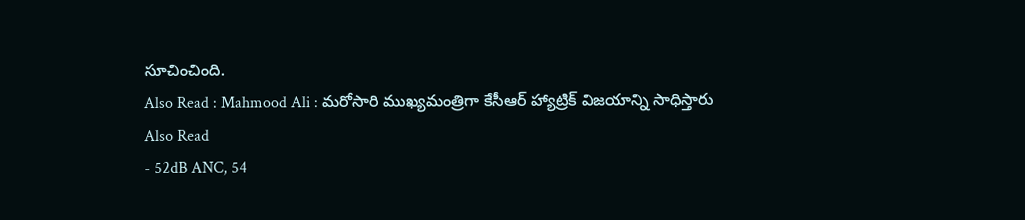సూచించింది.
Also Read : Mahmood Ali : మరోసారి ముఖ్యమంత్రిగా కేసీఆర్ హ్యాట్రిక్ విజయాన్ని సాధిస్తారు
Also Read
- 52dB ANC, 54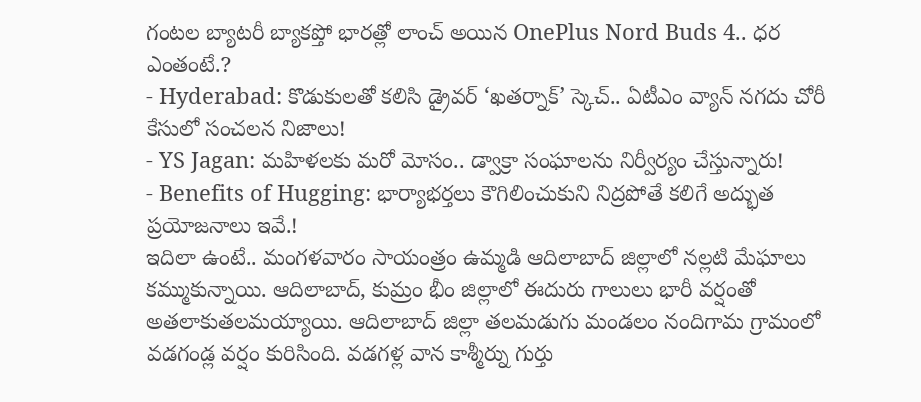గంటల బ్యాటరీ బ్యాకప్తో భారత్లో లాంచ్ అయిన OnePlus Nord Buds 4.. ధర ఎంతంటే.?
- Hyderabad: కొడుకులతో కలిసి డ్రైవర్ ‘ఖతర్నాక్’ స్కెచ్.. ఏటీఎం వ్యాన్ నగదు చోరీ కేసులో సంచలన నిజాలు!
- YS Jagan: మహిళలకు మరో మోసం.. డ్వాక్రా సంఘాలను నిర్వీర్యం చేస్తున్నారు!
- Benefits of Hugging: భార్యాభర్తలు కౌగిలించుకుని నిద్రపోతే కలిగే అద్భుత ప్రయోజనాలు ఇవే.!
ఇదిలా ఉంటే.. మంగళవారం సాయంత్రం ఉమ్మడి ఆదిలాబాద్ జిల్లాలో నల్లటి మేఘాలు కమ్ముకున్నాయి. ఆదిలాబాద్, కుమ్రం భీం జిల్లాలో ఈదురు గాలులు భారీ వర్షంతో అతలాకుతలమయ్యాయి. ఆదిలాబాద్ జిల్లా తలమడుగు మండలం నందిగామ గ్రామంలో వడగండ్ల వర్షం కురిసింది. వడగళ్ల వాన కాశ్మీర్ను గుర్తు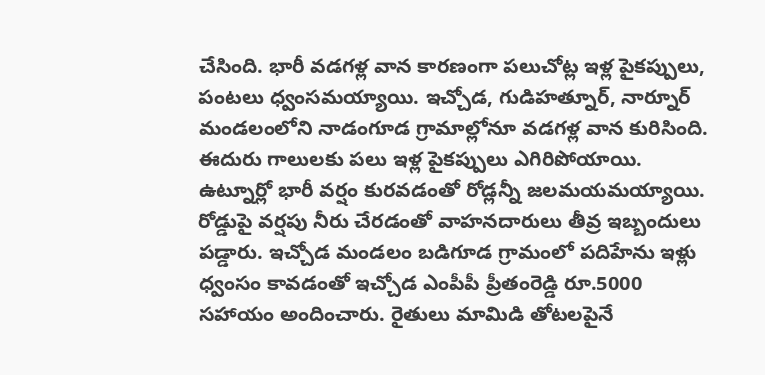చేసింది. భారీ వడగళ్ల వాన కారణంగా పలుచోట్ల ఇళ్ల పైకప్పులు, పంటలు ధ్వంసమయ్యాయి. ఇచ్చోడ, గుడిహత్నూర్, నార్నూర్ మండలంలోని నాడంగూడ గ్రామాల్లోనూ వడగళ్ల వాన కురిసింది.
ఈదురు గాలులకు పలు ఇళ్ల పైకప్పులు ఎగిరిపోయాయి. ఉట్నూర్లో భారీ వర్షం కురవడంతో రోడ్లన్నీ జలమయమయ్యాయి. రోడ్డుపై వర్షపు నీరు చేరడంతో వాహనదారులు తీవ్ర ఇబ్బందులు పడ్డారు. ఇచ్చోడ మండలం బడిగూడ గ్రామంలో పదిహేను ఇళ్లు ధ్వంసం కావడంతో ఇచ్చోడ ఎంపీపీ ప్రీతంరెడ్డి రూ.5000 సహాయం అందించారు. రైతులు మామిడి తోటలపైనే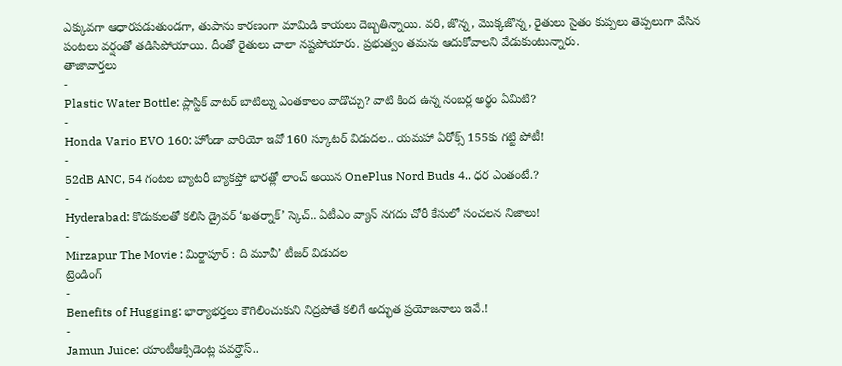ఎక్కువగా ఆధారపడుతుండగా, తుపాను కారణంగా మామిడి కాయలు దెబ్బతిన్నాయి. వరి, జొన్న, మొక్కజొన్న, రైతులు సైతం కుప్పలు తెప్పలుగా వేసిన పంటలు వర్షంతో తడిసిపోయాయి. దీంతో రైతులు చాలా నష్టపోయారు. ప్రభుత్వం తమను ఆదుకోవాలని వేడుకుంటున్నారు.
తాజావార్తలు
-
Plastic Water Bottle: ప్లాస్టిక్ వాటర్ బాటిల్ను ఎంతకాలం వాడొచ్చు? వాటి కింద ఉన్న నంబర్ల అర్థం ఏమిటి?
-
Honda Vario EVO 160: హోండా వారియో ఇవో 160 స్కూటర్ విడుదల.. యమహా ఏరోక్స్ 155కు గట్టి పోటీ!
-
52dB ANC, 54 గంటల బ్యాటరీ బ్యాకప్తో భారత్లో లాంచ్ అయిన OnePlus Nord Buds 4.. ధర ఎంతంటే.?
-
Hyderabad: కొడుకులతో కలిసి డ్రైవర్ ‘ఖతర్నాక్’ స్కెచ్.. ఏటీఎం వ్యాన్ నగదు చోరీ కేసులో సంచలన నిజాలు!
-
Mirzapur The Movie : మిర్జాపూర్ : ది మూవీ’ టీజర్ విడుదల
ట్రెండింగ్
-
Benefits of Hugging: భార్యాభర్తలు కౌగిలించుకుని నిద్రపోతే కలిగే అద్భుత ప్రయోజనాలు ఇవే.!
-
Jamun Juice: యాంటీఆక్సిడెంట్ల పవర్హౌస్..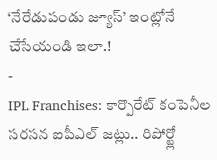‘నేరేడుపండు జ్యూస్’ ఇంట్లోనే చేసేయండి ఇలా.!
-
IPL Franchises: కార్పొరేట్ కంపెనీల సరసన ఐపీఎల్ జట్లు.. రిపోర్ట్లో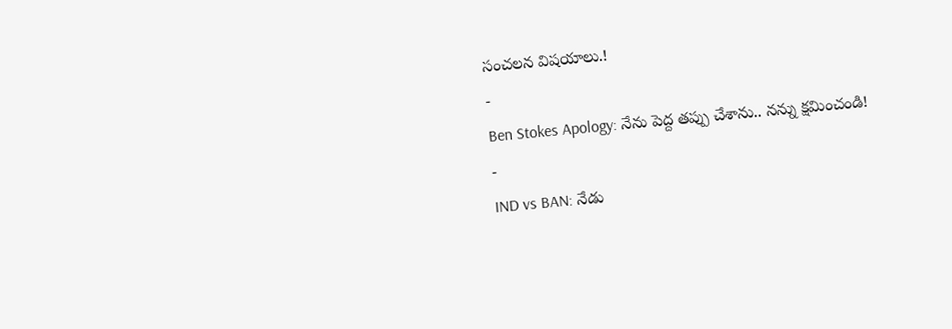సంచలన విషయాలు.!
-
Ben Stokes Apology: నేను పెద్ద తప్పు చేశాను.. నన్ను క్షమించండి!
-
IND vs BAN: నేడు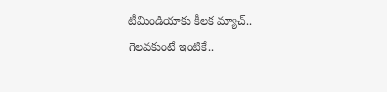టీమిండియాకు కీలక మ్యాచ్.. గెలవకుంటే ఇంటికే..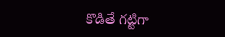కొడితే గట్టిగా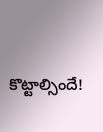కొట్టాల్సిందే!